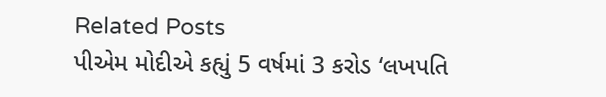Related Posts
પીએમ મોદીએ કહ્યું 5 વર્ષમાં 3 કરોડ ‘લખપતિ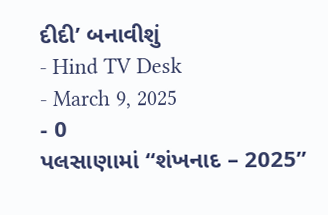દીદી’ બનાવીશું
- Hind TV Desk
- March 9, 2025
- 0
પલસાણામાં “શંખનાદ – 2025”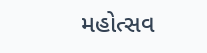મહોત્સવ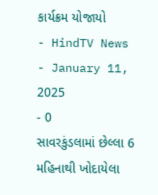કાર્યક્રમ યોજાયો
- HindTV News
- January 11, 2025
- 0
સાવરકુંડલામાં છેલ્લા 6 મહિનાથી ખોદાયેલા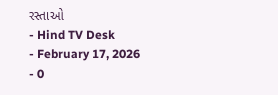રસ્તાઓ
- Hind TV Desk
- February 17, 2026
- 0